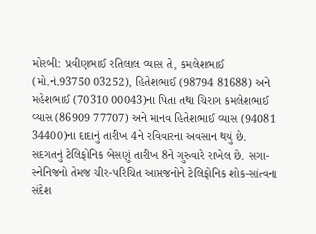મોરબી: પ્રવીણભાઈ રતિલાલ વ્યાસ તે, કમલેશભાઈ (મો.નં.93750 03252), હિતેશભાઈ (98794 81688) અને મહેશભાઈ (70310 00043)ના પિતા તથા ચિરાગ કમલેશભાઈ વ્યાસ (86909 77707) અને માનવ હિતેશભાઈ વ્યાસ (94081 34400)ના દાદાનું તારીખ 4ને રવિવારના અવસાન થયું છે. સદગતનું ટેલિફોનિક બેસણું તારીખ 8ને ગુરુવારે રાખેલ છે. સગા-સ્નેનિજનો તેમજ ચીર-પરિચિત આપ્તજનોને ટેલિફોનિક શોક-સાંત્વના સંદેશ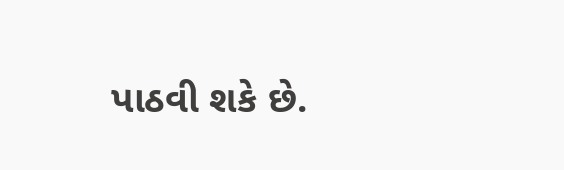પાઠવી શકે છે.